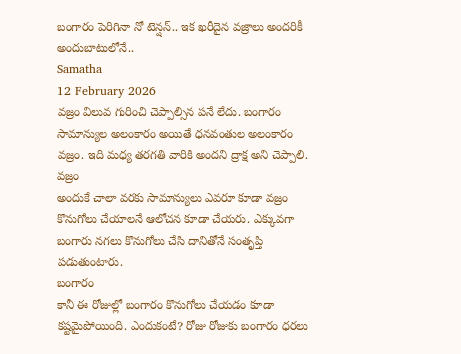బంగారం పెరిగినా నో టెన్షన్.. ఇక ఖరీదైన వజ్రాలు అందరికీ అందుబాటులోనే..
Samatha
12 February 2026
వజ్రం విలువ గురించి చెప్పాల్సిన పనే లేదు. బంగారం సామాన్యుల అలంకారం అయితే ధనవంతుల అలంకారం వజ్రం. ఇది మధ్య తరగతి వారికి అందని ద్రాక్ష అని చెప్పాలి.
వజ్రం
అందుకే చాలా వరకు సామాన్యులు ఎవరూ కూడా వజ్రం కొనుగోలు చేయాలనే ఆలోచన కూడా చేయరు. ఎక్కువగా బంగారు నగలు కొనుగోలు చేసి దానితోనే సంతృప్తి పడుతుంటారు.
బంగారం
కానీ ఈ రోజుల్లో బంగారం కొనుగోలు చేయడం కూడా కష్టమైపోయింది. ఎందుకంటే? రోజు రోజుకు బంగారం ధరలు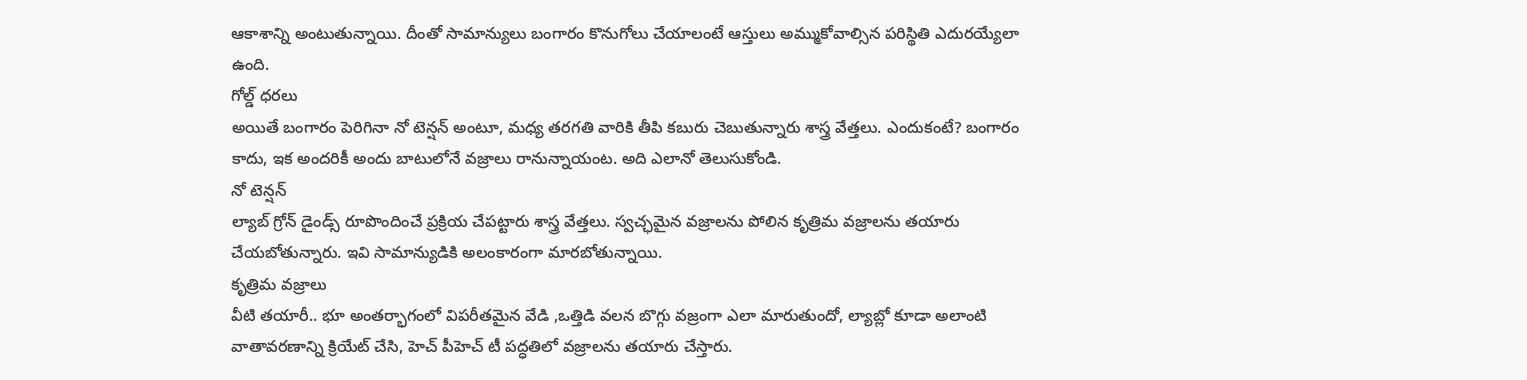ఆకాశాన్ని అంటుతున్నాయి. దీంతో సామాన్యులు బంగారం కొనుగోలు చేయాలంటే ఆస్తులు అమ్ముకోవాల్సిన పరిస్థితి ఎదురయ్యేలా ఉంది.
గోల్డ్ ధరలు
అయితే బంగారం పెరిగినా నో టెన్షన్ అంటూ, మధ్య తరగతి వారికి తీపి కబురు చెబుతున్నారు శాస్త్ర వేత్తలు. ఎందుకంటే? బంగారం కాదు, ఇక అందరికీ అందు బాటులోనే వజ్రాలు రానున్నాయంట. అది ఎలానో తెలుసుకోండి.
నో టెన్షన్
ల్యాబ్ గ్రోన్ డైండ్స్ రూపొందించే ప్రక్రియ చేపట్టారు శాస్త్ర వేత్తలు. స్వచ్ఛమైన వజ్రాలను పోలిన కృత్రిమ వజ్రాలను తయారు చేయబోతున్నారు. ఇవి సామాన్యుడికి అలంకారంగా మారబోతున్నాయి.
కృత్రిమ వజ్రాలు
వీటి తయారీ.. భూ అంతర్భాగంలో విపరీతమైన వేడి ,ఒత్తిడి వలన బొగ్గు వజ్రంగా ఎలా మారుతుందో, ల్యాబ్లో కూడా అలాంటి వాతావరణాన్ని క్రియేట్ చేసి, హెచ్ పీహెచ్ టీ పద్ధతిలో వజ్రాలను తయారు చేస్తారు.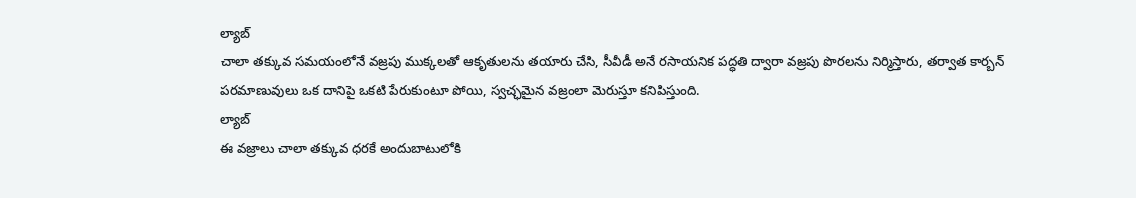ల్యాబ్
చాలా తక్కువ సమయంలోనే వజ్రపు ముక్కలతో ఆకృతులను తయారు చేసి, సీవీడీ అనే రసాయనిక పద్ధతి ద్వారా వజ్రపు పొరలను నిర్మిస్తారు, తర్వాత కార్బన్ పరమాణువులు ఒక దానిపై ఒకటి పేరుకుంటూ పోయి, స్వచ్ఛమైన వజ్రంలా మెరుస్తూ కనిపిస్తుంది.
ల్యాబ్
ఈ వజ్రాలు చాలా తక్కువ ధరకే అందుబాటులోకి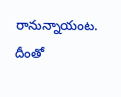రానున్నాయంట. దీంతో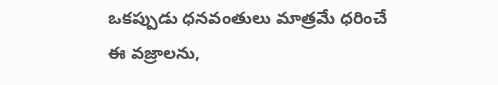ఒకప్పుడు ధనవంతులు మాత్రమే ధరించే ఈ వజ్రాలను,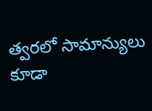త్వరలో సామాన్యులు కూడా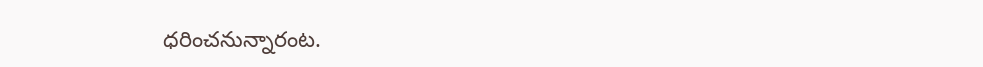ధరించనున్నారంట.